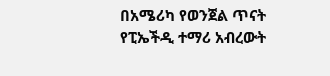በአሜሪካ የወንጀል ጥናት የፒኤችዲ ተማሪ አብረውት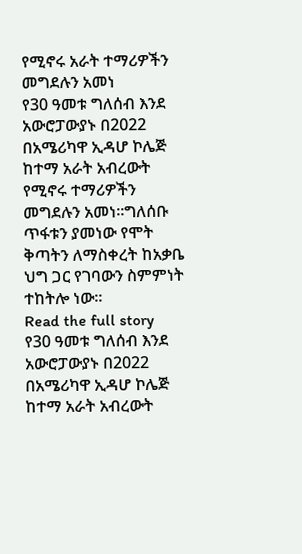የሚኖሩ አራት ተማሪዎችን መግደሉን አመነ
የ30 ዓመቱ ግለሰብ እንደ አውሮፓውያኑ በ2022 በአሜሪካዋ ኢዳሆ ኮሌጅ ከተማ አራት አብረውት የሚኖሩ ተማሪዎችን መግደሉን አመነ።ግለሰቡ ጥፋቱን ያመነው የሞት ቅጣትን ለማስቀረት ከአቃቤ ህግ ጋር የገባውን ስምምነት ተከትሎ ነው።
Read the full story
የ30 ዓመቱ ግለሰብ እንደ አውሮፓውያኑ በ2022 በአሜሪካዋ ኢዳሆ ኮሌጅ ከተማ አራት አብረውት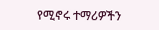የሚኖሩ ተማሪዎችን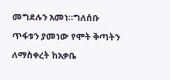መግደሉን አመነ።ግለሰቡ ጥፋቱን ያመነው የሞት ቅጣትን ለማስቀረት ከአቃቤ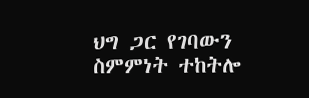ህግ ጋር የገባውን ስምምነት ተከትሎ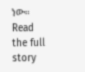ነው።
Read the full story